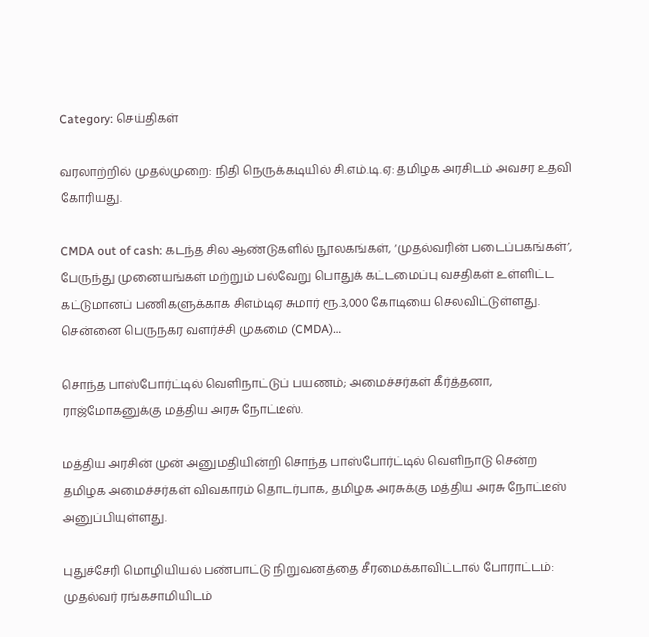Category: செய்திகள்

வரலாற்றில் முதல்முறை: நிதி நெருக்கடியில் சி.எம்.டி.ஏ: தமிழக அரசிடம் அவசர உதவி கோரியது.

CMDA out of cash: கடந்த சில ஆண்டுகளில் நூலகங்கள், ‘முதல்வரின் படைப்பகங்கள்’, பேருந்து முனையங்கள் மற்றும் பல்வேறு பொதுக் கட்டமைப்பு வசதிகள் உள்ளிட்ட கட்டுமானப் பணிகளுக்காக சிஎம்டிஏ சுமார் ரூ.3,000 கோடியை செலவிட்டுள்ளது. சென்னை பெருநகர வளர்ச்சி முகமை (CMDA)…

சொந்த பாஸ்போர்ட்டில் வெளிநாட்டுப் பயணம்; அமைச்சர்கள் கீர்த்தனா, ராஜ்மோகனுக்கு மத்திய அரசு நோட்டீஸ்.

மத்திய அரசின் முன் அனுமதியின்றி சொந்த பாஸ்போர்ட்டில் வெளிநாடு சென்ற தமிழக அமைச்சர்கள் விவகாரம் தொடர்பாக, தமிழக அரசுக்கு மத்திய அரசு நோட்டீஸ் அனுப்பியுள்ளது.

புதுச்சேரி மொழியியல் பண்பாட்டு நிறுவனத்தை சீரமைக்காவிட்டால் போராட்டம்: முதல்வர் ரங்கசாமியிடம்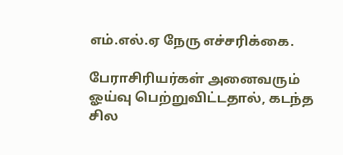எம்.எல்.ஏ நேரு எச்சரிக்கை.

பேராசிரியர்கள் அனைவரும் ஓய்வு பெற்றுவிட்டதால், கடந்த சில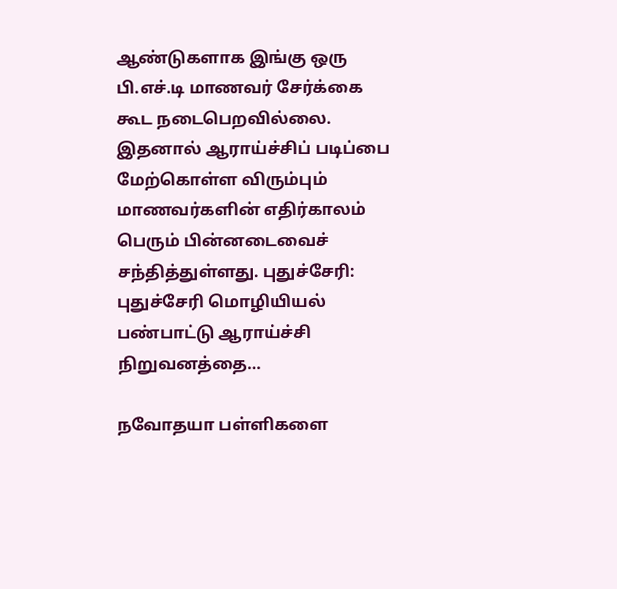ஆண்டுகளாக இங்கு ஒரு பி.எச்.டி மாணவர் சேர்க்கை கூட நடைபெறவில்லை. இதனால் ஆராய்ச்சிப் படிப்பை மேற்கொள்ள விரும்பும் மாணவர்களின் எதிர்காலம் பெரும் பின்னடைவைச் சந்தித்துள்ளது. புதுச்சேரி: புதுச்சேரி மொழியியல் பண்பாட்டு ஆராய்ச்சி நிறுவனத்தை…

நவோதயா பள்ளிகளை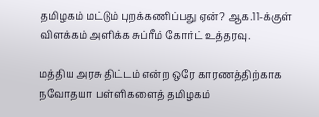தமிழகம் மட்டும் புறக்கணிப்பது ஏன்? ஆக.11-க்குள் விளக்கம் அளிக்க சுப்ரீம் கோர்ட் உத்தரவு.

மத்திய அரசு திட்டம் என்ற ஒரே காரணத்திற்காக நவோதயா பள்ளிகளைத் தமிழகம்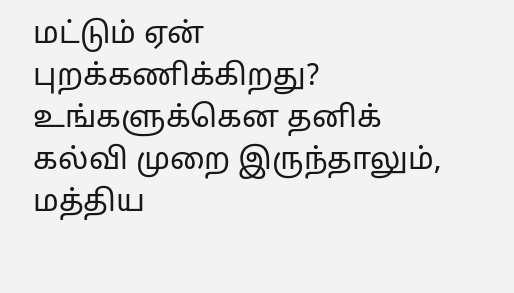மட்டும் ஏன் புறக்கணிக்கிறது? உங்களுக்கென தனிக் கல்வி முறை இருந்தாலும், மத்திய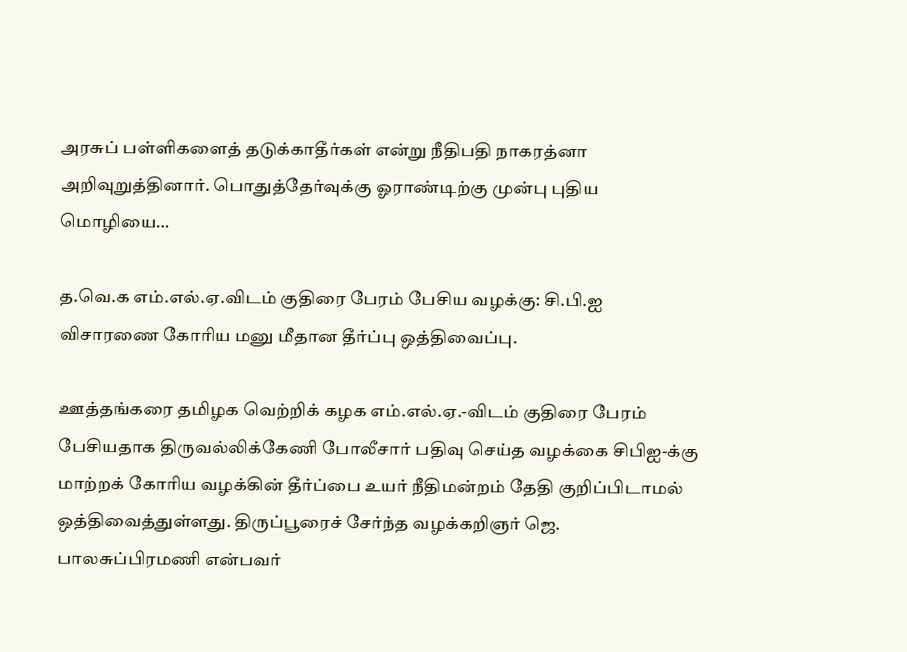அரசுப் பள்ளிகளைத் தடுக்காதீர்கள் என்று நீதிபதி நாகரத்னா அறிவுறுத்தினார். பொதுத்தேர்வுக்கு ஓராண்டிற்கு முன்பு புதிய மொழியை…

த.வெ.க எம்.எல்.ஏ.விடம் குதிரை பேரம் பேசிய வழக்கு: சி.பி.ஐ விசாரணை கோரிய மனு மீதான தீர்ப்பு ஒத்திவைப்பு.

ஊத்தங்கரை தமிழக வெற்றிக் கழக எம்.எல்.ஏ.-விடம் குதிரை பேரம் பேசியதாக திருவல்லிக்கேணி போலீசார் பதிவு செய்த வழக்கை சிபிஐ-க்கு மாற்றக் கோரிய வழக்கின் தீர்ப்பை உயர் நீதிமன்றம் தேதி குறிப்பிடாமல் ஒத்திவைத்துள்ளது. திருப்பூரைச் சேர்ந்த வழக்கறிஞர் ஜெ. பாலசுப்பிரமணி என்பவர்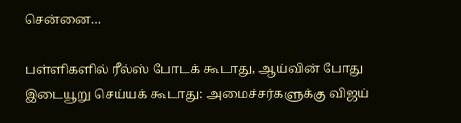சென்னை…

பள்ளிகளில் ரீல்ஸ் போடக் கூடாது, ஆய்வின் போது இடையூறு செய்யக் கூடாது: அமைச்சர்களுக்கு விஜய்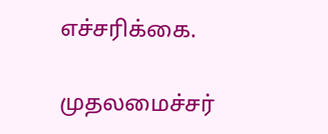எச்சரிக்கை.

முதலமைச்சர்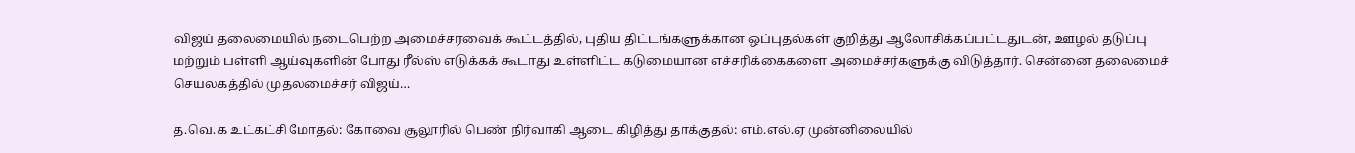விஜய் தலைமையில் நடைபெற்ற அமைச்சரவைக் கூட்டத்தில், புதிய திட்டங்களுக்கான ஒப்புதல்கள் குறித்து ஆலோசிக்கப்பட்டதுடன், ஊழல் தடுப்பு மற்றும் பள்ளி ஆய்வுகளின் போது ரீல்ஸ் எடுக்கக் கூடாது உள்ளிட்ட கடுமையான எச்சரிக்கைகளை அமைச்சர்களுக்கு விடுத்தார். சென்னை தலைமைச் செயலகத்தில் முதலமைச்சர் விஜய்…

த.வெ.க உட்கட்சி மோதல்: கோவை சூலூரில் பெண் நிர்வாகி ஆடை கிழித்து தாக்குதல்: எம்.எல்.ஏ முன்னிலையில்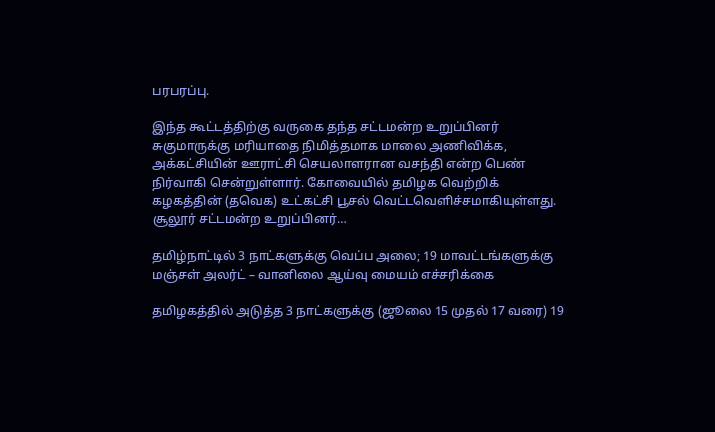பரபரப்பு.

இந்த கூட்டத்திற்கு வருகை தந்த சட்டமன்ற உறுப்பினர் சுகுமாருக்கு மரியாதை நிமித்தமாக மாலை அணிவிக்க, அக்கட்சியின் ஊராட்சி செயலாளரான வசந்தி என்ற பெண் நிர்வாகி சென்றுள்ளார். கோவையில் தமிழக வெற்றிக் கழகத்தின் (தவெக) உட்கட்சி பூசல் வெட்டவெளிச்சமாகியுள்ளது. சூலூர் சட்டமன்ற உறுப்பினர்…

தமிழ்நாட்டில் 3 நாட்களுக்கு வெப்ப அலை; 19 மாவட்டங்களுக்கு மஞ்சள் அலர்ட் – வானிலை ஆய்வு மையம் எச்சரிக்கை

தமிழகத்தில் அடுத்த 3 நாட்களுக்கு (ஜூலை 15 முதல் 17 வரை) 19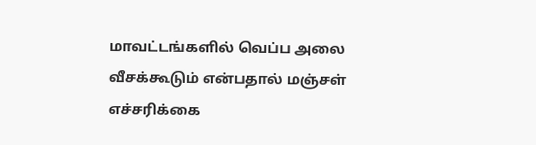மாவட்டங்களில் வெப்ப அலை வீசக்கூடும் என்பதால் மஞ்சள் எச்சரிக்கை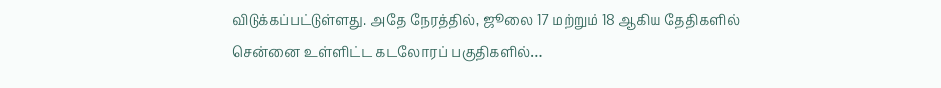விடுக்கப்பட்டுள்ளது. அதே நேரத்தில், ஜூலை 17 மற்றும் 18 ஆகிய தேதிகளில் சென்னை உள்ளிட்ட கடலோரப் பகுதிகளில்…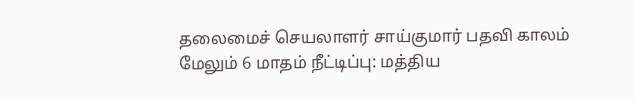தலைமைச் செயலாளர் சாய்குமார் பதவி காலம் மேலும் 6 மாதம் நீட்டிப்பு: மத்திய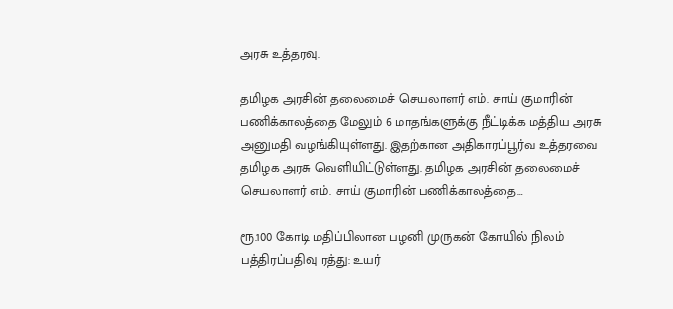அரசு உத்தரவு.

தமிழக அரசின் தலைமைச் செயலாளர் எம். சாய் குமாரின் பணிக்காலத்தை மேலும் 6 மாதங்களுக்கு நீட்டிக்க மத்திய அரசு அனுமதி வழங்கியுள்ளது. இதற்கான அதிகாரப்பூர்வ உத்தரவை தமிழக அரசு வெளியிட்டுள்ளது. தமிழக அரசின் தலைமைச் செயலாளர் எம். சாய் குமாரின் பணிக்காலத்தை…

ரூ.100 கோடி மதிப்பிலான பழனி முருகன் கோயில் நிலம் பத்திரப்பதிவு ரத்து: உயர்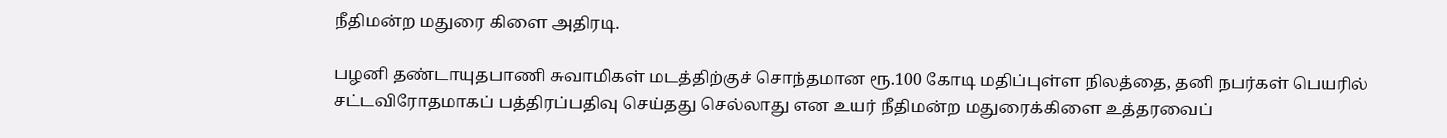நீதிமன்ற மதுரை கிளை அதிரடி.

பழனி தண்டாயுதபாணி சுவாமிகள் மடத்திற்குச் சொந்தமான ரூ.100 கோடி மதிப்புள்ள நிலத்தை, தனி நபர்கள் பெயரில் சட்டவிரோதமாகப் பத்திரப்பதிவு செய்தது செல்லாது என உயர் நீதிமன்ற மதுரைக்கிளை உத்தரவைப்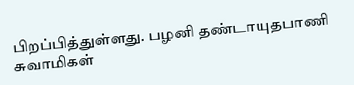பிறப்பித்துள்ளது. பழனி தண்டாயுதபாணி சுவாமிகள்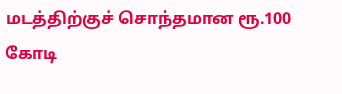மடத்திற்குச் சொந்தமான ரூ.100 கோடி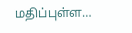மதிப்புள்ள…